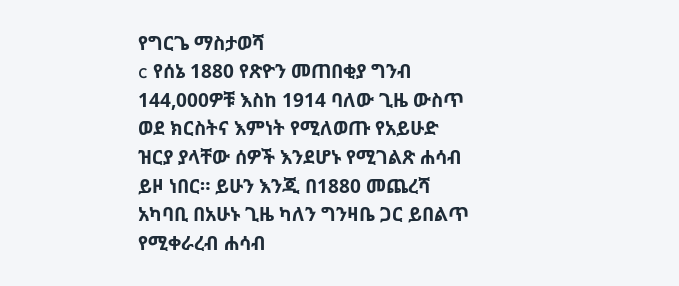የግርጌ ማስታወሻ
c የሰኔ 1880 የጽዮን መጠበቂያ ግንብ 144,000ዎቹ እስከ 1914 ባለው ጊዜ ውስጥ ወደ ክርስትና እምነት የሚለወጡ የአይሁድ ዝርያ ያላቸው ሰዎች እንደሆኑ የሚገልጽ ሐሳብ ይዞ ነበር። ይሁን እንጂ በ1880 መጨረሻ አካባቢ በአሁኑ ጊዜ ካለን ግንዛቤ ጋር ይበልጥ የሚቀራረብ ሐሳብ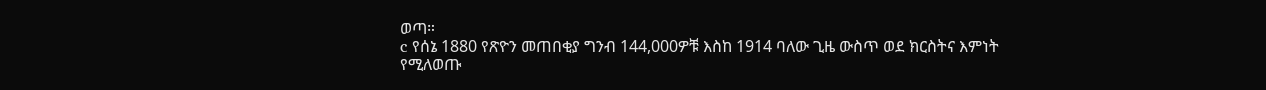ወጣ።
c የሰኔ 1880 የጽዮን መጠበቂያ ግንብ 144,000ዎቹ እስከ 1914 ባለው ጊዜ ውስጥ ወደ ክርስትና እምነት የሚለወጡ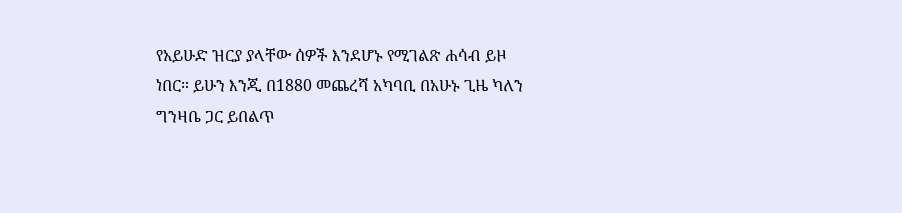የአይሁድ ዝርያ ያላቸው ሰዎች እንደሆኑ የሚገልጽ ሐሳብ ይዞ ነበር። ይሁን እንጂ በ1880 መጨረሻ አካባቢ በአሁኑ ጊዜ ካለን ግንዛቤ ጋር ይበልጥ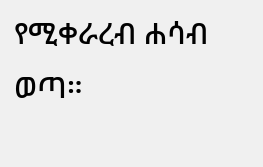የሚቀራረብ ሐሳብ ወጣ።